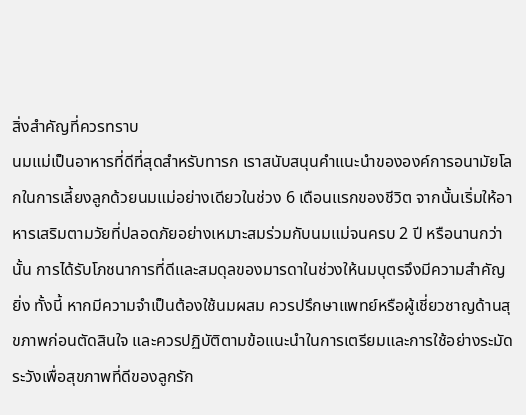สิ่งสำคัญที่ควรทราบ
นมแม่เป็นอาหารที่ดีที่สุดสำหรับทารก เราสนับสนุนคำแนะนำขององค์การอนามัยโลกในการเลี้ยงลูกด้วยนมแม่อย่างเดียวในช่วง 6 เดือนแรกของชีวิต จากนั้นเริ่มให้อาหารเสริมตามวัยที่ปลอดภัยอย่างเหมาะสมร่วมกับนมแม่จนครบ 2 ปี หรือนานกว่านั้น การได้รับโภชนาการที่ดีและสมดุลของมารดาในช่วงให้นมบุตรจึงมีความสำคัญยิ่ง ทั้งนี้ หากมีความจำเป็นต้องใช้นมผสม ควรปรึกษาแพทย์หรือผู้เชี่ยวชาญด้านสุขภาพก่อนตัดสินใจ และควรปฏิบัติตามข้อแนะนำในการเตรียมและการใช้อย่างระมัดระวังเพื่อสุขภาพที่ดีของลูกรัก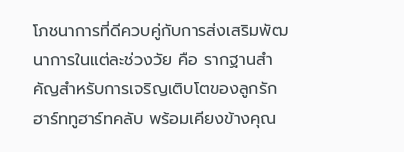โภชนาการที่ดีควบคู่กับการส่งเสริมพัฒนาการในแต่ละช่วงวัย คือ รากฐานสำคัญสำหรับการเจริญเติบโตของลูกรัก ฮาร์ททูฮาร์ทคลับ พร้อมเคียงข้างคุณ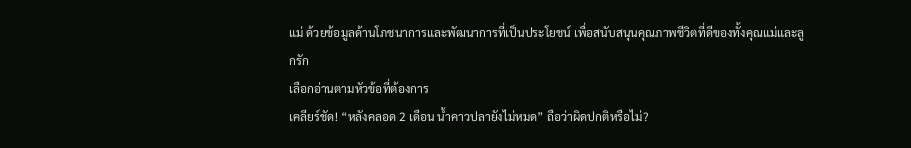แม่ ด้วยข้อมูลด้านโภชนาการและพัฒนาการที่เป็นประโยชน์ เพื่อสนับสนุนคุณภาพชีวิตที่ดีของทั้งคุณแม่และลูกรัก
เลือกอ่านตามหัวข้อที่ต้องการ
เคลียร์ชัด! “หลังคลอด 2 เดือน น้ำคาวปลายังไม่หมด” ถือว่าผิดปกติหรือไม่?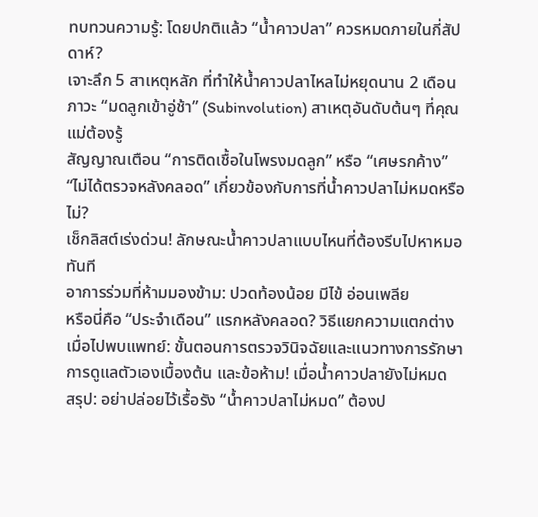ทบทวนความรู้: โดยปกติแล้ว “น้ำคาวปลา” ควรหมดภายในกี่สัปดาห์?
เจาะลึก 5 สาเหตุหลัก ที่ทำให้น้ำคาวปลาไหลไม่หยุดนาน 2 เดือน
ภาวะ “มดลูกเข้าอู่ช้า” (Subinvolution) สาเหตุอันดับต้นๆ ที่คุณแม่ต้องรู้
สัญญาณเตือน “การติดเชื้อในโพรงมดลูก” หรือ “เศษรกค้าง”
“ไม่ได้ตรวจหลังคลอด” เกี่ยวข้องกับการที่น้ำคาวปลาไม่หมดหรือไม่?
เช็กลิสต์เร่งด่วน! ลักษณะน้ำคาวปลาแบบไหนที่ต้องรีบไปหาหมอทันที
อาการร่วมที่ห้ามมองข้าม: ปวดท้องน้อย มีไข้ อ่อนเพลีย
หรือนี่คือ “ประจำเดือน” แรกหลังคลอด? วิธีแยกความแตกต่าง
เมื่อไปพบแพทย์: ขั้นตอนการตรวจวินิจฉัยและแนวทางการรักษา
การดูแลตัวเองเบื้องต้น และข้อห้าม! เมื่อน้ำคาวปลายังไม่หมด
สรุป: อย่าปล่อยไว้เรื้อรัง “น้ำคาวปลาไม่หมด” ต้องป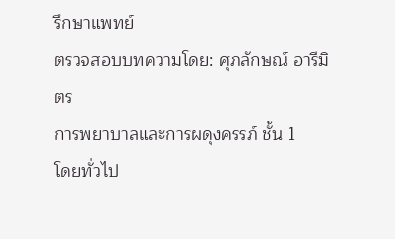รึกษาแพทย์
ตรวจสอบบทความโดย: ศุภลักษณ์ อารีมิตร
การพยาบาลและการผดุงครรภ์ ชั้น 1
โดยทั่วไป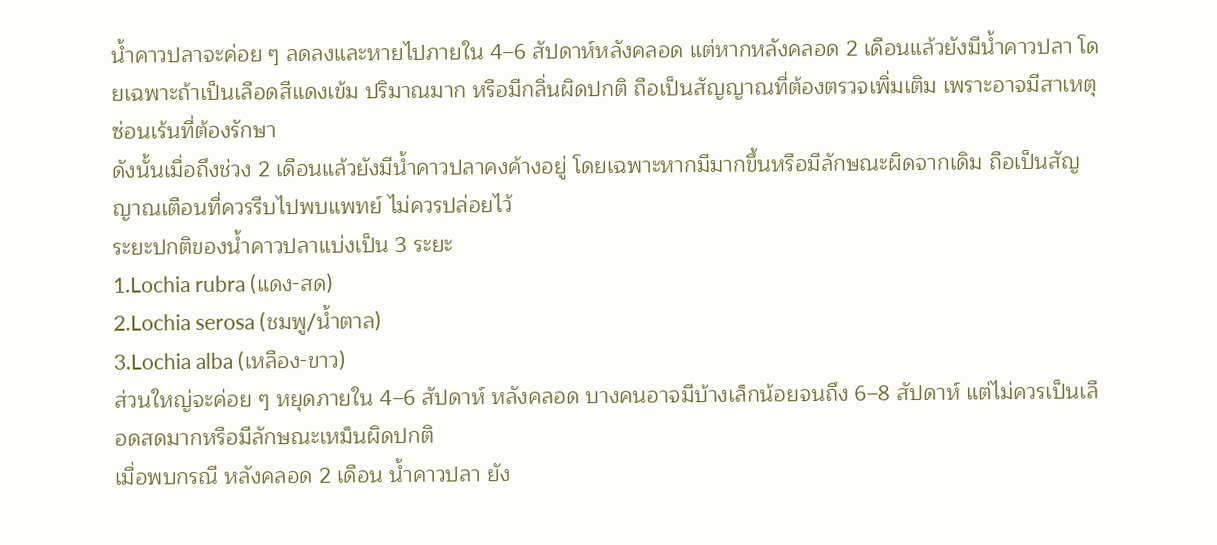น้ำคาวปลาจะค่อย ๆ ลดลงและหายไปภายใน 4–6 สัปดาห์หลังคลอด แต่หากหลังคลอด 2 เดือนแล้วยังมีน้ำคาวปลา โดยเฉพาะถ้าเป็นเลือดสีแดงเข้ม ปริมาณมาก หรือมีกลิ่นผิดปกติ ถือเป็นสัญญาณที่ต้องตรวจเพิ่มเติม เพราะอาจมีสาเหตุซ่อนเร้นที่ต้องรักษา
ดังนั้นเมื่อถึงช่วง 2 เดือนแล้วยังมีน้ำคาวปลาคงค้างอยู่ โดยเฉพาะหากมีมากขึ้นหรือมีลักษณะผิดจากเดิม ถือเป็นสัญญาณเตือนที่ควรรีบไปพบแพทย์ ไม่ควรปล่อยไว้
ระยะปกติของน้ำคาวปลาแบ่งเป็น 3 ระยะ
1.Lochia rubra (แดง-สด)
2.Lochia serosa (ชมพู/น้ำตาล)
3.Lochia alba (เหลือง-ขาว)
ส่วนใหญ่จะค่อย ๆ หยุดภายใน 4–6 สัปดาห์ หลังคลอด บางคนอาจมีบ้างเล็กน้อยจนถึง 6–8 สัปดาห์ แต่ไม่ควรเป็นเลือดสดมากหรือมีลักษณะเหม็นผิดปกติ
เมื่อพบกรณี หลังคลอด 2 เดือน น้ำคาวปลา ยัง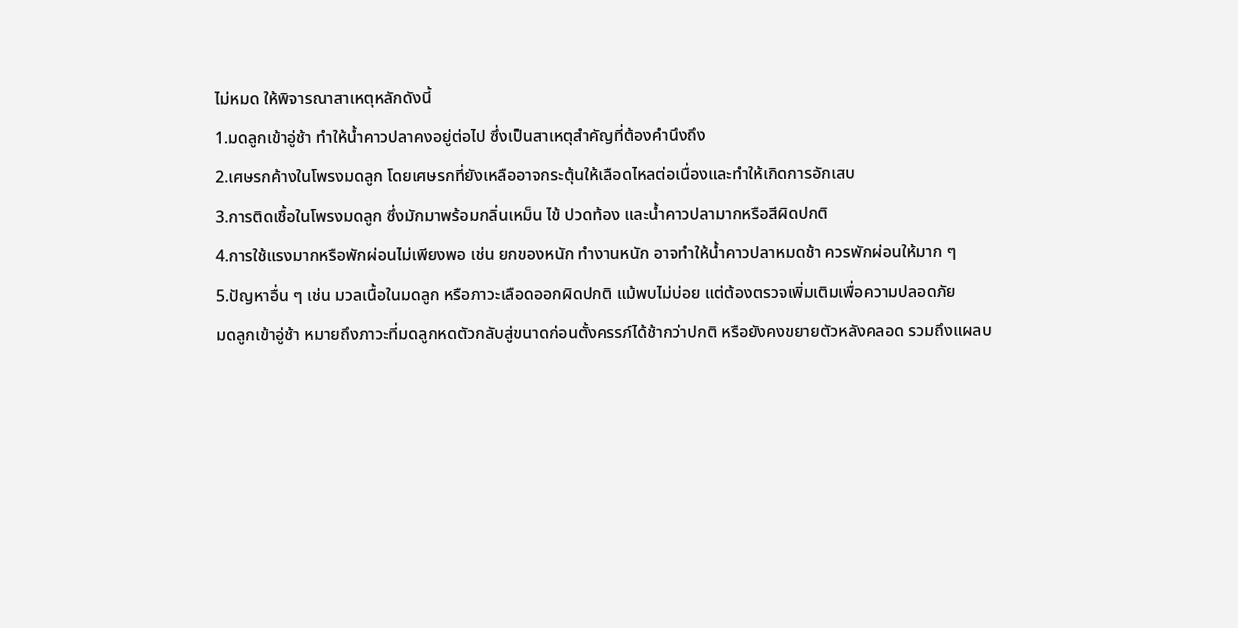ไม่หมด ให้พิจารณาสาเหตุหลักดังนี้
1.มดลูกเข้าอู่ช้า ทำให้น้ำคาวปลาคงอยู่ต่อไป ซึ่งเป็นสาเหตุสำคัญที่ต้องคำนึงถึง
2.เศษรกค้างในโพรงมดลูก โดยเศษรกที่ยังเหลืออาจกระตุ้นให้เลือดไหลต่อเนื่องและทำให้เกิดการอักเสบ
3.การติดเชื้อในโพรงมดลูก ซึ่งมักมาพร้อมกลิ่นเหม็น ไข้ ปวดท้อง และน้ำคาวปลามากหรือสีผิดปกติ
4.การใช้แรงมากหรือพักผ่อนไม่เพียงพอ เช่น ยกของหนัก ทำงานหนัก อาจทำให้น้ำคาวปลาหมดช้า ควรพักผ่อนให้มาก ๆ
5.ปัญหาอื่น ๆ เช่น มวลเนื้อในมดลูก หรือภาวะเลือดออกผิดปกติ แม้พบไม่บ่อย แต่ต้องตรวจเพิ่มเติมเพื่อความปลอดภัย
มดลูกเข้าอู่ช้า หมายถึงภาวะที่มดลูกหดตัวกลับสู่ขนาดก่อนตั้งครรภ์ได้ช้ากว่าปกติ หรือยังคงขยายตัวหลังคลอด รวมถึงแผลบ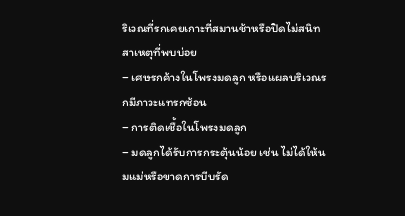ริเวณที่รกเคยเกาะที่สมานช้าหรือปิดไม่สนิท
สาเหตุที่พบบ่อย
– เศษรกค้างในโพรงมดลูก หรือแผลบริเวณรกมีภาวะแทรกซ้อน
– การติดเชื้อในโพรงมดลูก
– มดลูกได้รับการกระตุ้นน้อย เช่น ไม่ได้ให้นมแม่หรือขาดการบีบรัด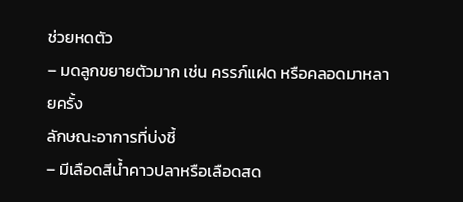ช่วยหดตัว
– มดลูกขยายตัวมาก เช่น ครรภ์แฝด หรือคลอดมาหลายครั้ง
ลักษณะอาการที่บ่งชี้
– มีเลือดสีน้ำคาวปลาหรือเลือดสด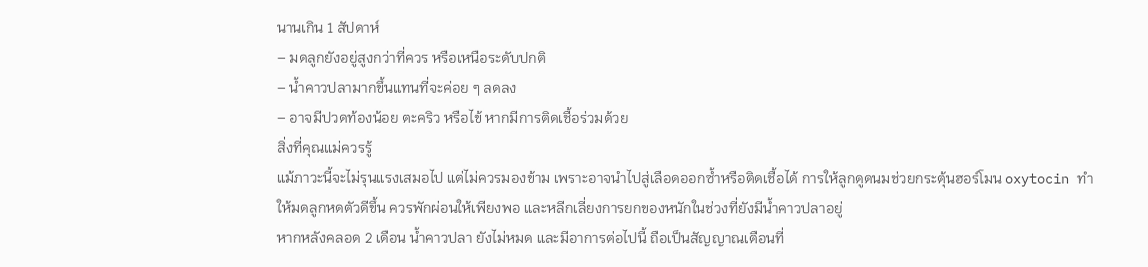นานเกิน 1 สัปดาห์
– มดลูกยังอยู่สูงกว่าที่ควร หรือเหนือระดับปกติ
– น้ำคาวปลามากขึ้นแทนที่จะค่อย ๆ ลดลง
– อาจมีปวดท้องน้อย ตะคริว หรือไข้ หากมีการติดเชื้อร่วมด้วย
สิ่งที่คุณแม่ควรรู้
แม้ภาวะนี้จะไม่รุนแรงเสมอไป แต่ไม่ควรมองข้าม เพราะอาจนำไปสู่เลือดออกซ้ำหรือติดเชื้อได้ การให้ลูกดูดนมช่วยกระตุ้นฮอร์โมน oxytocin ทำให้มดลูกหดตัวดีขึ้น ควรพักผ่อนให้เพียงพอ และหลีกเลี่ยงการยกของหนักในช่วงที่ยังมีน้ำคาวปลาอยู่
หากหลังคลอด 2 เดือน น้ำคาวปลา ยังไม่หมด และมีอาการต่อไปนี้ ถือเป็นสัญญาณเตือนที่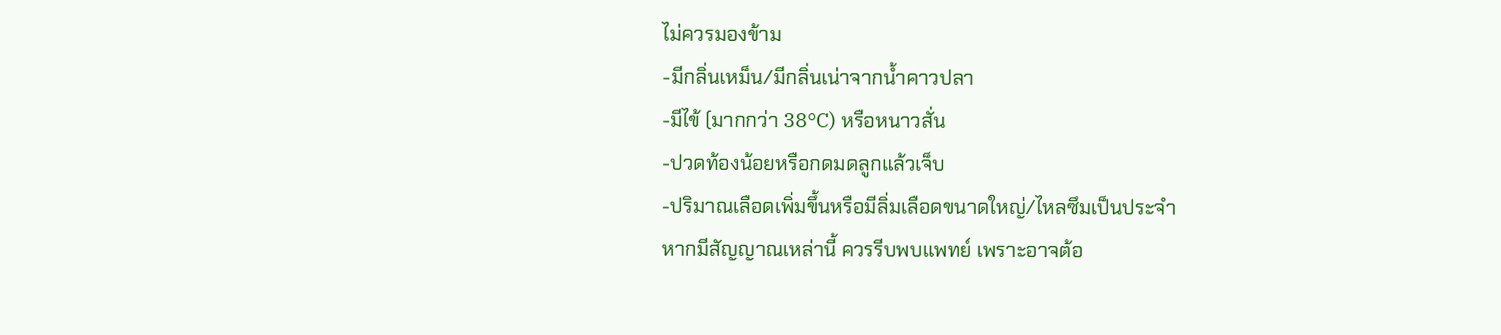ไม่ควรมองข้าม
-มีกลิ่นเหม็น/มีกลิ่นเน่าจากน้ำคาวปลา
-มีไข้ (มากกว่า 38°C) หรือหนาวสั่น
-ปวดท้องน้อยหรือกดมดลูกแล้วเจ็บ
-ปริมาณเลือดเพิ่มขึ้นหรือมีลิ่มเลือดขนาดใหญ่/ไหลซึมเป็นประจำ
หากมีสัญญาณเหล่านี้ ควรรีบพบแพทย์ เพราะอาจต้อ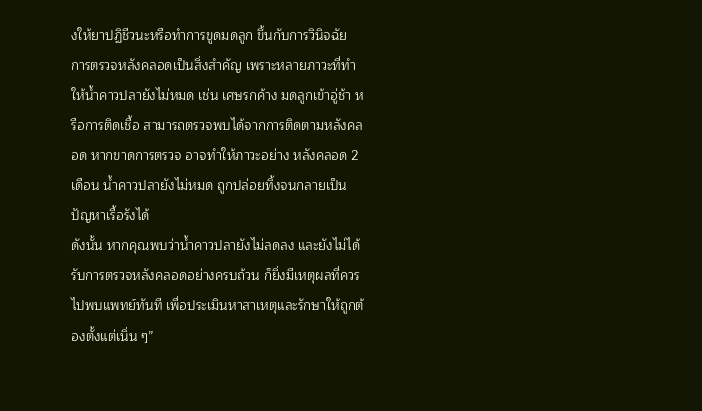งให้ยาปฏิชีวนะหรือทำการขูดมดลูก ขึ้นกับการวินิจฉัย
การตรวจหลังคลอดเป็นสิ่งสำคัญ เพราะหลายภาวะที่ทำให้น้ำคาวปลายังไม่หมด เช่น เศษรกค้าง มดลูกเข้าอู่ช้า หรือการติดเชื้อ สามารถตรวจพบได้จากการติดตามหลังคลอด หากขาดการตรวจ อาจทำให้ภาวะอย่าง หลังคลอด 2 เดือน น้ำคาวปลายังไม่หมด ถูกปล่อยทิ้งจนกลายเป็นปัญหาเรื้อรังได้
ดังนั้น หากคุณพบว่าน้ำคาวปลายังไม่ลดลง และยังไม่ได้รับการตรวจหลังคลอดอย่างครบถ้วน ก็ยิ่งมีเหตุผลที่ควรไปพบแพทย์ทันที เพื่อประเมินหาสาเหตุและรักษาให้ถูกต้องตั้งแต่เนิ่น ๆ”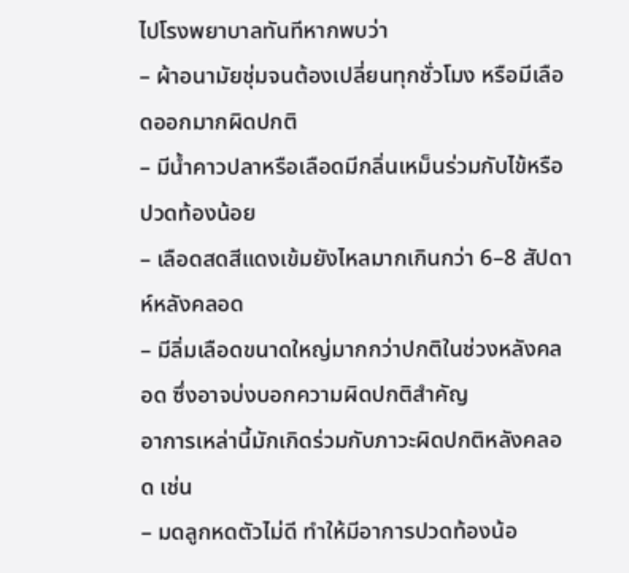ไปโรงพยาบาลทันทีหากพบว่า
– ผ้าอนามัยชุ่มจนต้องเปลี่ยนทุกชั่วโมง หรือมีเลือดออกมากผิดปกติ
– มีน้ำคาวปลาหรือเลือดมีกลิ่นเหม็นร่วมกับไข้หรือปวดท้องน้อย
– เลือดสดสีแดงเข้มยังไหลมากเกินกว่า 6–8 สัปดาห์หลังคลอด
– มีลิ่มเลือดขนาดใหญ่มากกว่าปกติในช่วงหลังคลอด ซึ่งอาจบ่งบอกความผิดปกติสำคัญ
อาการเหล่านี้มักเกิดร่วมกับภาวะผิดปกติหลังคลอด เช่น
– มดลูกหดตัวไม่ดี ทำให้มีอาการปวดท้องน้อ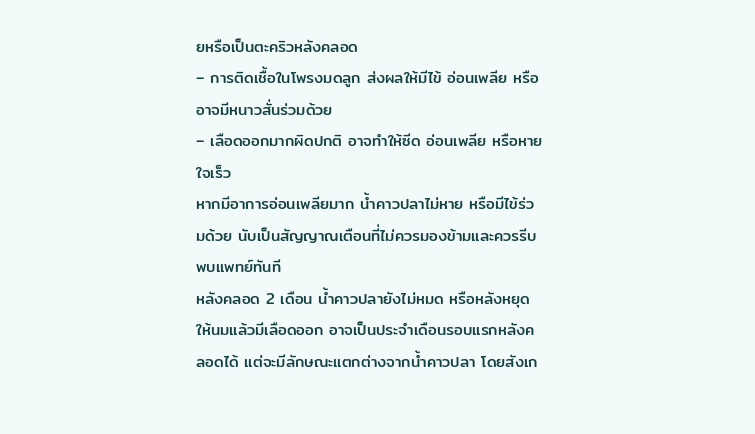ยหรือเป็นตะคริวหลังคลอด
– การติดเชื้อในโพรงมดลูก ส่งผลให้มีไข้ อ่อนเพลีย หรืออาจมีหนาวสั่นร่วมด้วย
– เลือดออกมากผิดปกติ อาจทำให้ซีด อ่อนเพลีย หรือหายใจเร็ว
หากมีอาการอ่อนเพลียมาก น้ำคาวปลาไม่หาย หรือมีไข้ร่วมด้วย นับเป็นสัญญาณเตือนที่ไม่ควรมองข้ามและควรรีบพบแพทย์ทันที
หลังคลอด 2 เดือน น้ำคาวปลายังไม่หมด หรือหลังหยุดให้นมแล้วมีเลือดออก อาจเป็นประจำเดือนรอบแรกหลังคลอดได้ แต่จะมีลักษณะแตกต่างจากน้ำคาวปลา โดยสังเก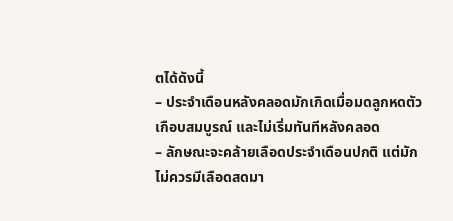ตได้ดังนี้
– ประจำเดือนหลังคลอดมักเกิดเมื่อมดลูกหดตัวเกือบสมบูรณ์ และไม่เริ่มทันทีหลังคลอด
– ลักษณะจะคล้ายเลือดประจำเดือนปกติ แต่มักไม่ควรมีเลือดสดมา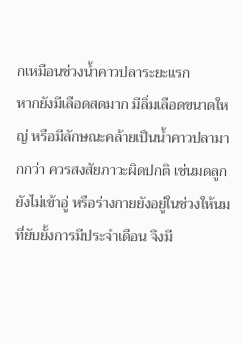กเหมือนช่วงน้ำคาวปลาระยะแรก
หากยังมีเลือดสดมาก มีลิ่มเลือดขนาดใหญ่ หรือมีลักษณะคล้ายเป็นน้ำคาวปลามากกว่า ควรสงสัยภาวะผิดปกติ เช่นมดลูกยังไม่เข้าอู่ หรือร่างกายยังอยู่ในช่วงให้นมที่ยับยั้งการมีประจำเดือน จึงมี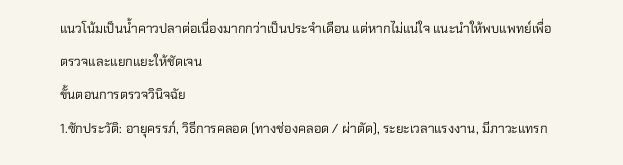แนวโน้มเป็นน้ำคาวปลาต่อเนื่องมากกว่าเป็นประจำเดือน แต่หากไม่แน่ใจ แนะนำให้พบแพทย์เพื่อตรวจและแยกแยะให้ชัดเจน
ขั้นตอนการตรวจวินิจฉัย
1.ซักประวัติ: อายุครรภ์, วิธีการคลอด (ทางช่องคลอด / ผ่าตัด), ระยะเวลาแรงงาน, มีภาวะแทรก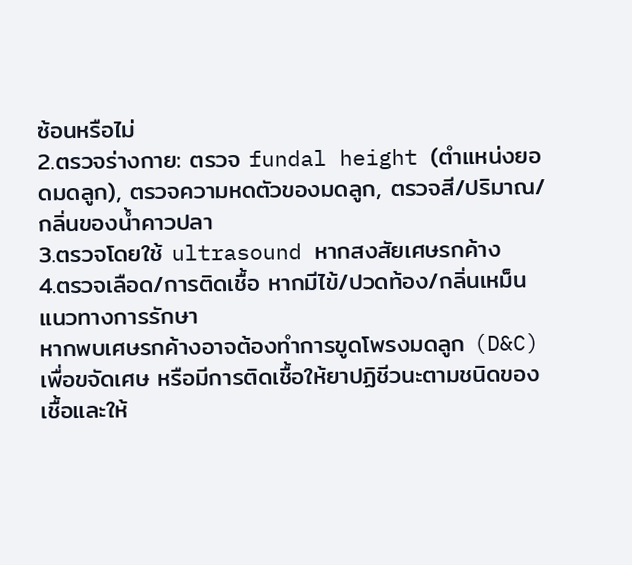ซ้อนหรือไม่
2.ตรวจร่างกาย: ตรวจ fundal height (ตำแหน่งยอดมดลูก), ตรวจความหดตัวของมดลูก, ตรวจสี/ปริมาณ/กลิ่นของน้ำคาวปลา
3.ตรวจโดยใช้ ultrasound หากสงสัยเศษรกค้าง
4.ตรวจเลือด/การติดเชื้อ หากมีไข้/ปวดท้อง/กลิ่นเหม็น
แนวทางการรักษา
หากพบเศษรกค้างอาจต้องทำการขูดโพรงมดลูก (D&C) เพื่อขจัดเศษ หรือมีการติดเชื้อให้ยาปฏิชีวนะตามชนิดของเชื้อและให้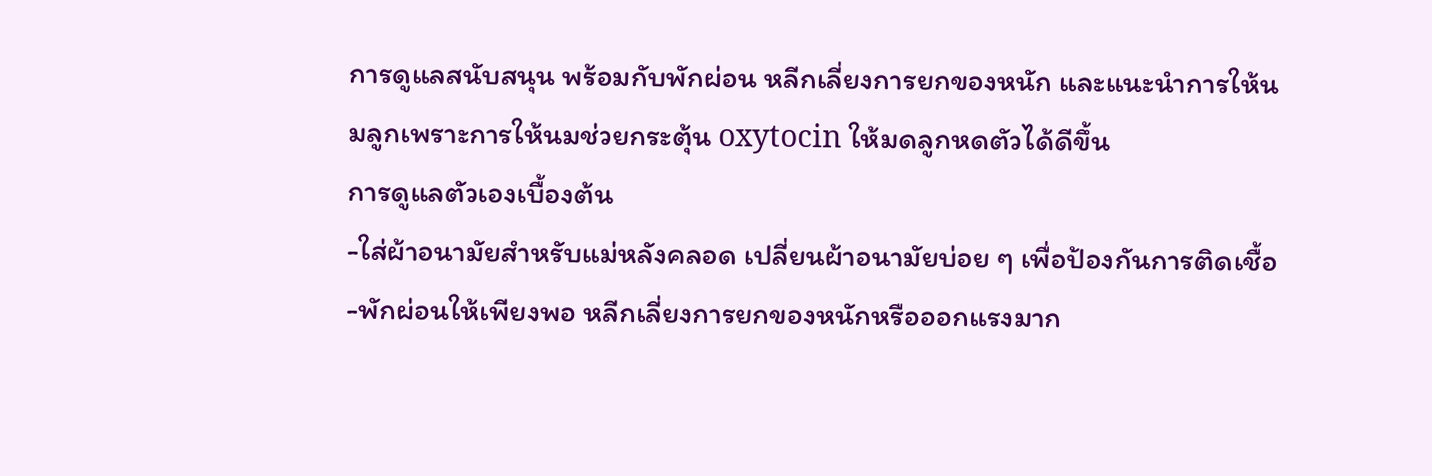การดูแลสนับสนุน พร้อมกับพักผ่อน หลีกเลี่ยงการยกของหนัก และแนะนำการให้นมลูกเพราะการให้นมช่วยกระตุ้น oxytocin ให้มดลูกหดตัวได้ดีขึ้น
การดูแลตัวเองเบื้องต้น
-ใส่ผ้าอนามัยสำหรับแม่หลังคลอด เปลี่ยนผ้าอนามัยบ่อย ๆ เพื่อป้องกันการติดเชื้อ
-พักผ่อนให้เพียงพอ หลีกเลี่ยงการยกของหนักหรือออกแรงมาก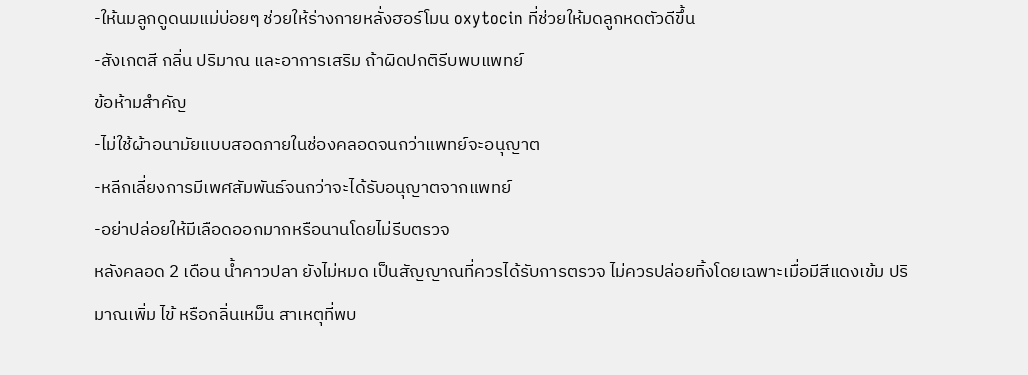-ให้นมลูกดูดนมแม่บ่อยๆ ช่วยให้ร่างกายหลั่งฮอร์โมน oxytocin ที่ช่วยให้มดลูกหดตัวดีขึ้น
-สังเกตสี กลิ่น ปริมาณ และอาการเสริม ถ้าผิดปกติรีบพบแพทย์
ข้อห้ามสำคัญ
-ไม่ใช้ผ้าอนามัยแบบสอดภายในช่องคลอดจนกว่าแพทย์จะอนุญาต
-หลีกเลี่ยงการมีเพศสัมพันธ์จนกว่าจะได้รับอนุญาตจากแพทย์
-อย่าปล่อยให้มีเลือดออกมากหรือนานโดยไม่รีบตรวจ
หลังคลอด 2 เดือน น้ำคาวปลา ยังไม่หมด เป็นสัญญาณที่ควรได้รับการตรวจ ไม่ควรปล่อยทิ้งโดยเฉพาะเมื่อมีสีแดงเข้ม ปริมาณเพิ่ม ไข้ หรือกลิ่นเหม็น สาเหตุที่พบ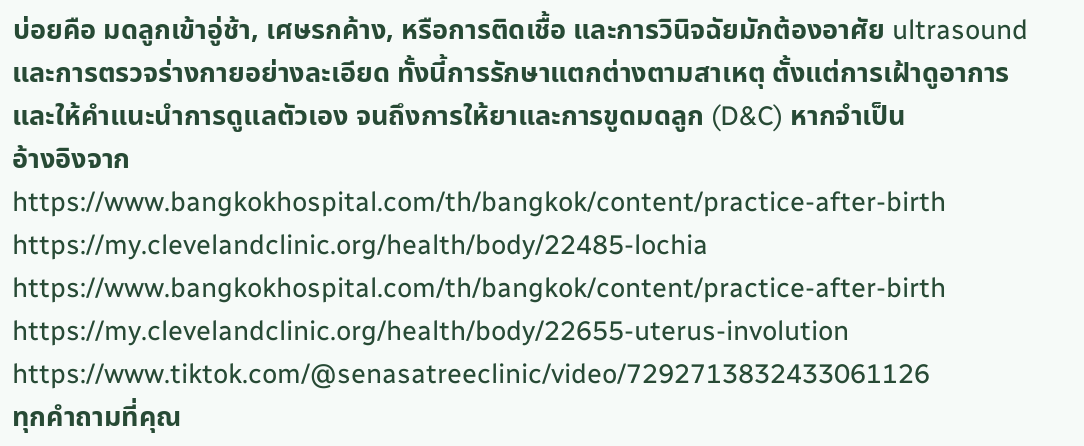บ่อยคือ มดลูกเข้าอู่ช้า, เศษรกค้าง, หรือการติดเชื้อ และการวินิจฉัยมักต้องอาศัย ultrasound และการตรวจร่างกายอย่างละเอียด ทั้งนี้การรักษาแตกต่างตามสาเหตุ ตั้งแต่การเฝ้าดูอาการและให้คำแนะนำการดูแลตัวเอง จนถึงการให้ยาและการขูดมดลูก (D&C) หากจำเป็น
อ้างอิงจาก
https://www.bangkokhospital.com/th/bangkok/content/practice-after-birth
https://my.clevelandclinic.org/health/body/22485-lochia
https://www.bangkokhospital.com/th/bangkok/content/practice-after-birth
https://my.clevelandclinic.org/health/body/22655-uterus-involution
https://www.tiktok.com/@senasatreeclinic/video/7292713832433061126
ทุกคำถามที่คุณ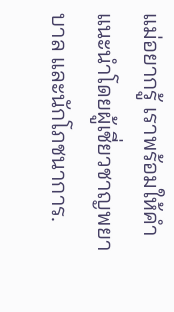แม่อยากรู้ เราพร้อมให้คำแนะนำโดยผู้เชี่ยวชาญพยาบาล และนักโภชนาการ.